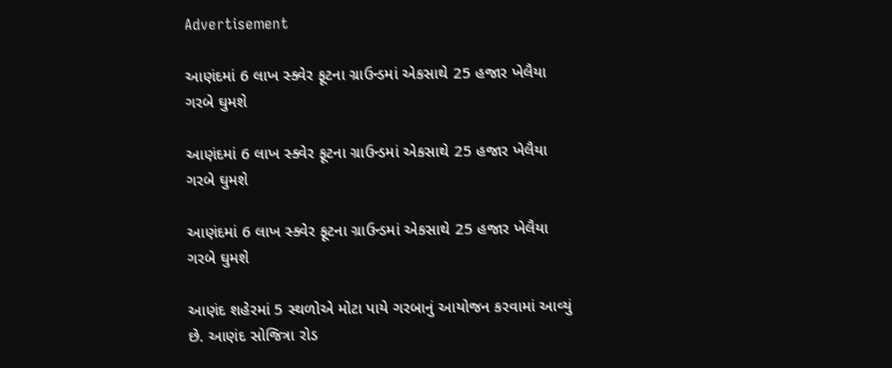Advertisement

આણંદમાં 6 લાખ સ્ક્વેર ફૂટના ગ્રાઉન્ડમાં એકસાથે 25 હજાર ખેલૈયા ગરબે ઘુમશે

આણંદમાં 6 લાખ સ્ક્વેર ફૂટના ગ્રાઉન્ડમાં એકસાથે 25 હજાર ખેલૈયા ગરબે ઘુમશે

આણંદમાં 6 લાખ સ્ક્વેર ફૂટના ગ્રાઉન્ડમાં એકસાથે 25 હજાર ખેલૈયા ગરબે ઘુમશે

આણંદ શહેરમાં 5 સ્થળોએ મોટા પાયે ગરબાનું આયોજન કરવામાં આવ્યું છે. આણંદ સોજિત્રા રોડ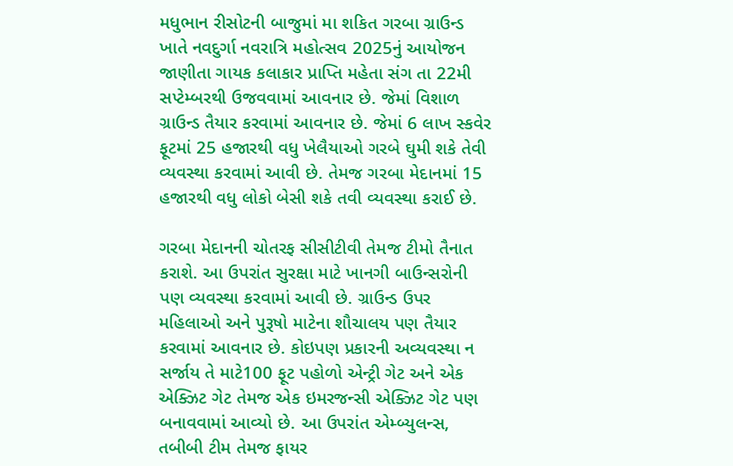મધુભાન રીસોટની બાજુમાં મા શકિત ગરબા ગ્રાઉન્ડ ખાતે નવદુર્ગા નવરાત્રિ મહોત્સવ 2025નું આયોજન જાણીતા ગાયક કલાકાર પ્રાપ્તિ મહેતા સંગ તા 22મી સપ્ટેમ્બરથી ઉજવવામાં આવનાર છે. જેમાં વિશાળ ગ્રાઉન્ડ તૈયાર કરવામાં આવનાર છે. જેમાં 6 લાખ સ્કવેર ફૂટમાં 25 હજારથી વધુ ખેલૈયાઓ ગરબે ઘુમી શકે તેવી વ્યવસ્થા કરવામાં આવી છે. તેમજ ગરબા મેદાનમાં 15 હજારથી વધુ લોકો બેસી શકે તવી વ્યવસ્થા કરાઈ છે.

ગરબા મેદાનની ચોતરફ સીસીટીવી તેમજ ટીમો તૈનાત કરાશે. આ ઉપરાંત સુરક્ષા માટે ખાનગી બાઉન્સરોની પણ વ્યવસ્થા કરવામાં આવી છે. ગ્રાઉન્ડ ઉપર મહિલાઓ અને પુરૂષો માટેના શૌચાલય પણ તૈયાર કરવામાં આવનાર છે. કોઇપણ પ્રકારની અવ્યવસ્થા ન સર્જાય તે માટે100 ફૂટ પહોળો એન્ટ્રી ગેટ અને એક એક્ઝિટ ગેટ તેમજ એક ઇમરજન્સી એક્ઝિટ ગેટ પણ બનાવવામાં આવ્યો છે. આ ઉપરાંત એમ્બ્યુલન્સ, તબીબી ટીમ તેમજ ફાયર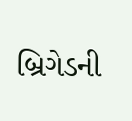બ્રિગેડની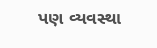પણ વ્યવસ્થા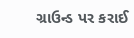ગ્રાઉન્ડ પર કરાઈ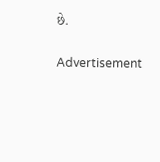છે.

Advertisement